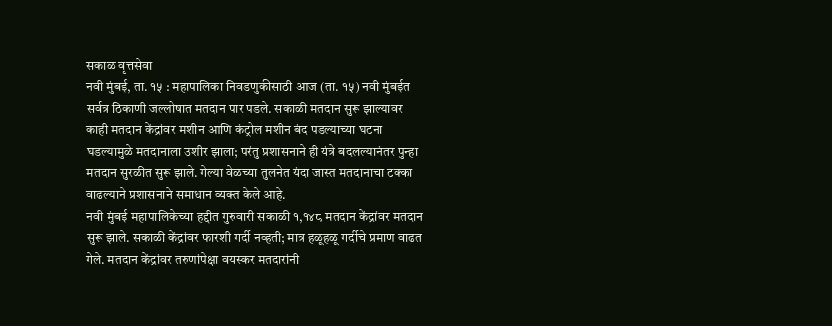सकाळ वृत्तसेवा
नवी मुंबई, ता. १५ : महापालिका निवडणुकीसाठी आज (ता. १५) नवी मुंबईत सर्वत्र ठिकाणी जल्लोषात मतदान पार पडले. सकाळी मतदान सुरू झाल्यावर काही मतदान केंद्रांवर मशीन आणि कंट्रोल मशीन बंद पडल्याच्या घटना घडल्यामुळे मतदानाला उशीर झाला; परंतु प्रशासनाने ही यंत्रे बदलल्यानंतर पुन्हा मतदान सुरळीत सुरू झाले. गेल्या वेळच्या तुलनेत यंदा जास्त मतदानाचा टक्का वाढल्याने प्रशासनाने समाधान व्यक्त केले आहे.
नवी मुंबई महापालिकेच्या हद्दीत गुरुवारी सकाळी १,१४८ मतदान केंद्रांवर मतदान सुरू झाले. सकाळी केंद्रांवर फारशी गर्दी नव्हती; मात्र हळूहळू गर्दीचे प्रमाण वाढत गेले. मतदान केंद्रांवर तरुणांपेक्षा वयस्कर मतदारांनी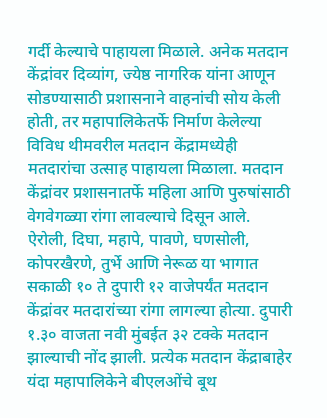गर्दी केल्याचे पाहायला मिळाले. अनेक मतदान केंद्रांवर दिव्यांग, ज्येष्ठ नागरिक यांना आणून सोडण्यासाठी प्रशासनाने वाहनांची सोय केली होती, तर महापालिकेतर्फे निर्माण केलेल्या विविध थीमवरील मतदान केंद्रामध्येही मतदारांचा उत्साह पाहायला मिळाला. मतदान केंद्रांवर प्रशासनातर्फे महिला आणि पुरुषांसाठी वेगवेगळ्या रांगा लावल्याचे दिसून आले.
ऐरोली, दिघा, महापे, पावणे, घणसोली, कोपरखैरणे, तुर्भे आणि नेरूळ या भागात सकाळी १० ते दुपारी १२ वाजेपर्यंत मतदान केंद्रांवर मतदारांच्या रांगा लागल्या होत्या. दुपारी १.३० वाजता नवी मुंबईत ३२ टक्के मतदान झाल्याची नोंद झाली. प्रत्येक मतदान केंद्राबाहेर यंदा महापालिकेने बीएलओंचे बूथ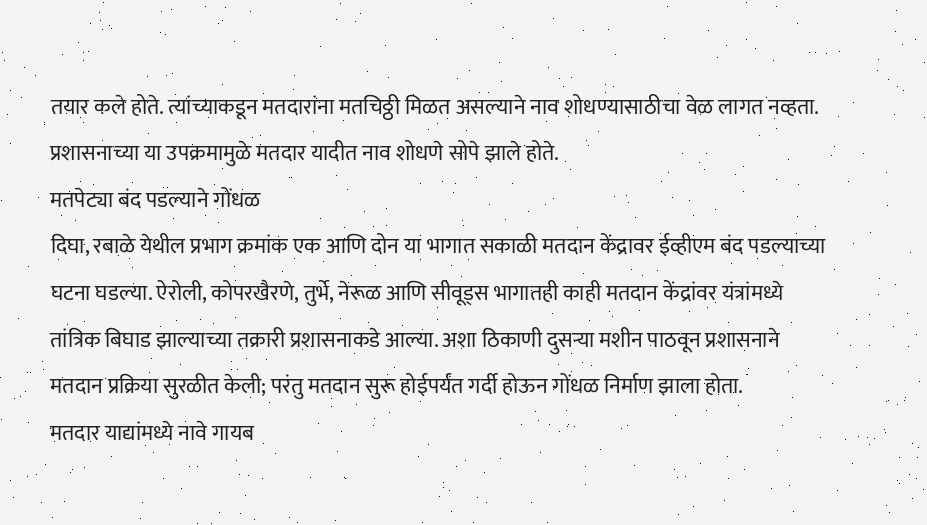तयार कले होते. त्यांच्याकडून मतदारांना मतचिठ्ठी मिळत असल्याने नाव शोधण्यासाठीचा वेळ लागत नव्हता. प्रशासनाच्या या उपक्रमामुळे मतदार यादीत नाव शोधणे सोपे झाले होते.
मतपेट्या बंद पडल्याने गोंधळ
दिघा, रबाळे येथील प्रभाग क्रमांक एक आणि दोन या भागात सकाळी मतदान केंद्रावर ईव्हीएम बंद पडल्याच्या घटना घडल्या. ऐरोली, कोपरखैरणे, तुर्भे, नेरूळ आणि सीवूड्स भागातही काही मतदान केंद्रांवर यंत्रांमध्ये तांत्रिक बिघाड झाल्याच्या तक्रारी प्रशासनाकडे आल्या. अशा ठिकाणी दुसऱ्या मशीन पाठवून प्रशासनाने मतदान प्रक्रिया सुरळीत केली; परंतु मतदान सुरू होईपर्यंत गर्दी होऊन गोंधळ निर्माण झाला होता.
मतदार याद्यांमध्ये नावे गायब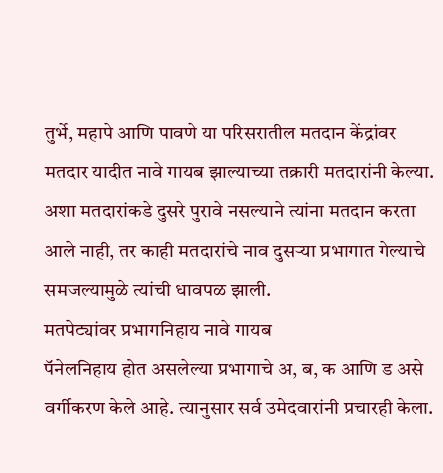तुर्भे, महापे आणि पावणे या परिसरातील मतदान केंद्रांवर मतदार यादीत नावे गायब झाल्याच्या तक्रारी मतदारांनी केल्या. अशा मतदारांकडे दुसरे पुरावे नसल्याने त्यांना मतदान करता आले नाही, तर काही मतदारांचे नाव दुसऱ्या प्रभागात गेल्याचे समजल्यामुळे त्यांची धावपळ झाली.
मतपेट्यांवर प्रभागनिहाय नावे गायब
पॅनेलनिहाय होत असलेल्या प्रभागाचे अ, ब, क आणि ड असे वर्गीकरण केले आहे. त्यानुसार सर्व उमेदवारांनी प्रचारही केला.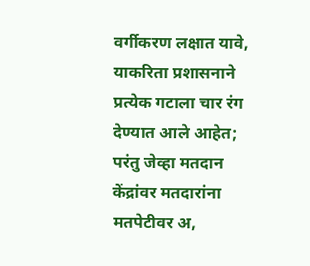वर्गीकरण लक्षात यावे, याकरिता प्रशासनाने प्रत्येक गटाला चार रंग देण्यात आले आहेत; परंतु जेव्हा मतदान केंद्रांवर मतदारांना मतपेटीवर अ,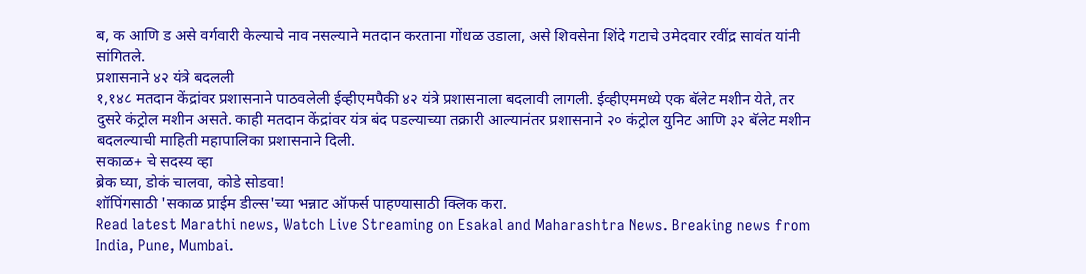ब, क आणि ड असे वर्गवारी केल्याचे नाव नसल्याने मतदान करताना गोंधळ उडाला, असे शिवसेना शिंदे गटाचे उमेदवार रवींद्र सावंत यांनी सांगितले.
प्रशासनाने ४२ यंत्रे बदलली
१,१४८ मतदान केंद्रांवर प्रशासनाने पाठवलेली ईव्हीएमपैकी ४२ यंत्रे प्रशासनाला बदलावी लागली. ईव्हीएममध्ये एक बॅलेट मशीन येते, तर दुसरे कंट्रोल मशीन असते. काही मतदान केंद्रांवर यंत्र बंद पडल्याच्या तक्रारी आल्यानंतर प्रशासनाने २० कंट्रोल युनिट आणि ३२ बॅलेट मशीन बदलल्याची माहिती महापालिका प्रशासनाने दिली.
सकाळ+ चे सदस्य व्हा
ब्रेक घ्या, डोकं चालवा, कोडे सोडवा!
शॉपिंगसाठी 'सकाळ प्राईम डील्स'च्या भन्नाट ऑफर्स पाहण्यासाठी क्लिक करा.
Read latest Marathi news, Watch Live Streaming on Esakal and Maharashtra News. Breaking news from India, Pune, Mumbai.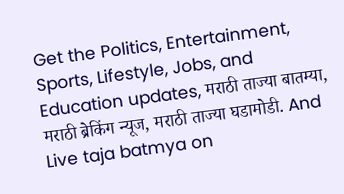Get the Politics, Entertainment, Sports, Lifestyle, Jobs, and Education updates, मराठी ताज्या बातम्या, मराठी ब्रेकिंग न्यूज, मराठी ताज्या घडामोडी. And Live taja batmya on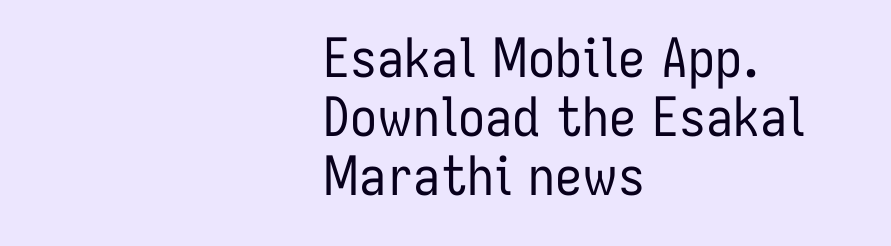Esakal Mobile App. Download the Esakal Marathi news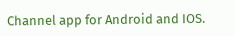Channel app for Android and IOS.